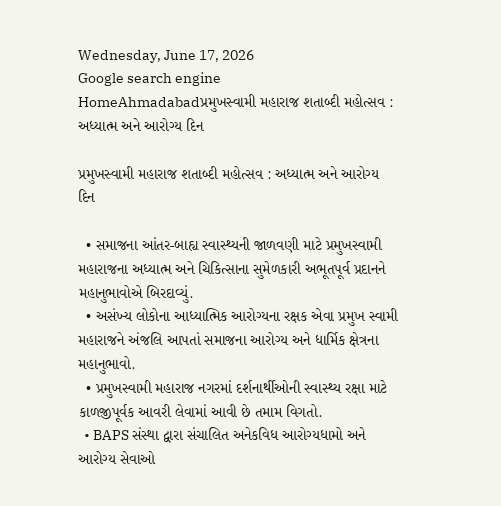Wednesday, June 17, 2026
Google search engine
HomeAhmadabadપ્રમુખસ્વામી મહારાજ શતાબ્દી મહોત્સવ : અધ્યાત્મ અને આરોગ્ય દિન

પ્રમુખસ્વામી મહારાજ શતાબ્દી મહોત્સવ : અધ્યાત્મ અને આરોગ્ય દિન

  • સમાજના આંતર-બાહ્ય સ્વાસ્થ્યની જાળવણી માટે પ્રમુખસ્વામી મહારાજના અધ્યાત્મ અને ચિકિત્સાના સુમેળકારી અભૂતપૂર્વ પ્રદાનને મહાનુભાવોએ બિરદાવ્યું.
  • અસંખ્ય લોકોના આધ્યાત્મિક આરોગ્યના રક્ષક એવા પ્રમુખ સ્વામી મહારાજને અંજલિ આપતાં સમાજના આરોગ્ય અને ધાર્મિક ક્ષેત્રના મહાનુભાવો.
  • પ્રમુખસ્વામી મહારાજ નગરમાં દર્શનાર્થીઓની સ્વાસ્થ્ય રક્ષા માટે કાળજીપૂર્વક આવરી લેવામાં આવી છે તમામ વિગતો.
  • BAPS સંસ્થા દ્વારા સંચાલિત અનેકવિધ આરોગ્યધામો અને આરોગ્ય સેવાઓ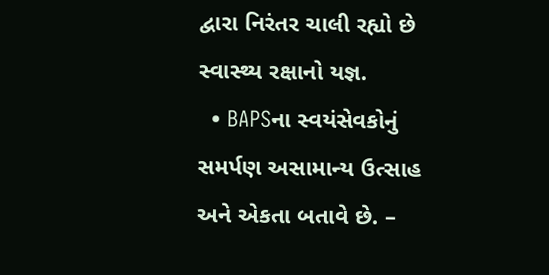દ્વારા નિરંતર ચાલી રહ્યો છે સ્વાસ્થ્ય રક્ષાનો યજ્ઞ.
  • BAPSના સ્વયંસેવકોનું સમર્પણ અસામાન્ય ઉત્સાહ અને એકતા બતાવે છે. –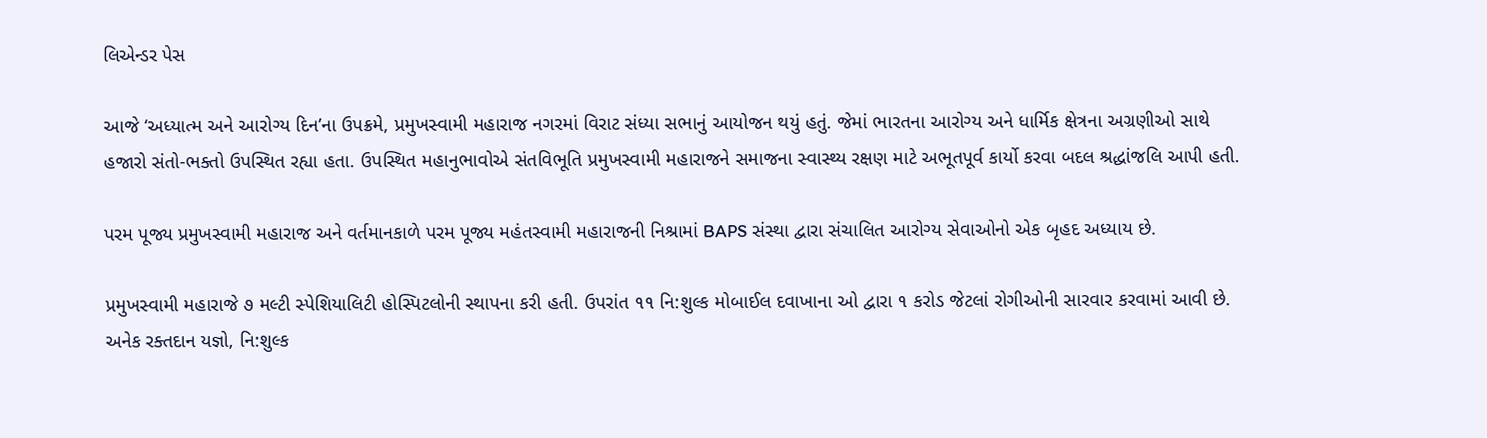લિએન્ડર પેસ

આજે ‘અધ્યાત્મ અને આરોગ્ય દિન’ના ઉપક્રમે, પ્રમુખસ્વામી મહારાજ નગરમાં વિરાટ સંધ્યા સભાનું આયોજન થયું હતું. જેમાં ભારતના આરોગ્ય અને ધાર્મિક ક્ષેત્રના અગ્રણીઓ સાથે હજારો સંતો-ભક્તો ઉપસ્થિત રહ્યા હતા. ઉપસ્થિત મહાનુભાવોએ સંતવિભૂતિ પ્રમુખસ્વામી મહારાજને સમાજના સ્વાસ્થ્ય રક્ષણ માટે અભૂતપૂર્વ કાર્યો કરવા બદલ શ્રદ્ધાંજલિ આપી હતી.

પરમ પૂજ્ય પ્રમુખસ્વામી મહારાજ અને વર્તમાનકાળે પરમ પૂજ્ય મહંતસ્વામી મહારાજની નિશ્રામાં BAPS સંસ્થા દ્વારા સંચાલિત આરોગ્ય સેવાઓનો એક બૃહદ અધ્યાય છે.

પ્રમુખસ્વામી મહારાજે ૭ મલ્ટી સ્પેશિયાલિટી હોસ્પિટલોની સ્થાપના કરી હતી. ઉપરાંત ૧૧ નિ:શુલ્ક મોબાઈલ દવાખાના ઓ દ્વારા ૧ કરોડ જેટલાં રોગીઓની સારવાર કરવામાં આવી છે. અનેક રક્તદાન યજ્ઞો, નિ:શુલ્ક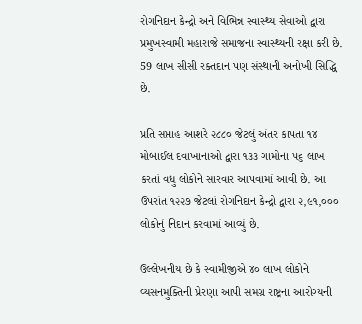રોગનિદાન કેન્દ્રો અને વિભિન્ન સ્વાસ્થ્ય સેવાઓ દ્વારા પ્રમુખસ્વામી મહારાજે સમાજના સ્વાસ્થ્યની રક્ષા કરી છે. 59 લાખ સીસી રક્તદાન પણ સંસ્થાની અનોખી સિદ્ધિ છે.

પ્રતિ સપ્તાહ આશરે ૨૮૮૦ જેટલું અંતર કાપતા ૧૪ મોબાઈલ દવાખાનાઓ દ્વારા ૧૩૩ ગામોના ૫૬ લાખ કરતાં વધુ લોકોને સારવાર આપવામાં આવી છે. આ ઉપરાંત ૧૨૨૭ જેટલાં રોગનિદાન કેન્દ્રો દ્વારા ૨,૯૧,૦૦૦ લોકોનું નિદાન કરવામાં આવ્યું છે.

ઉલ્લેખનીય છે કે સ્વામીજીએ ૪૦ લાખ લોકોને વ્યસનમુક્તિની પ્રેરણા આપી સમગ્ર રાષ્ટ્રના આરોગ્યની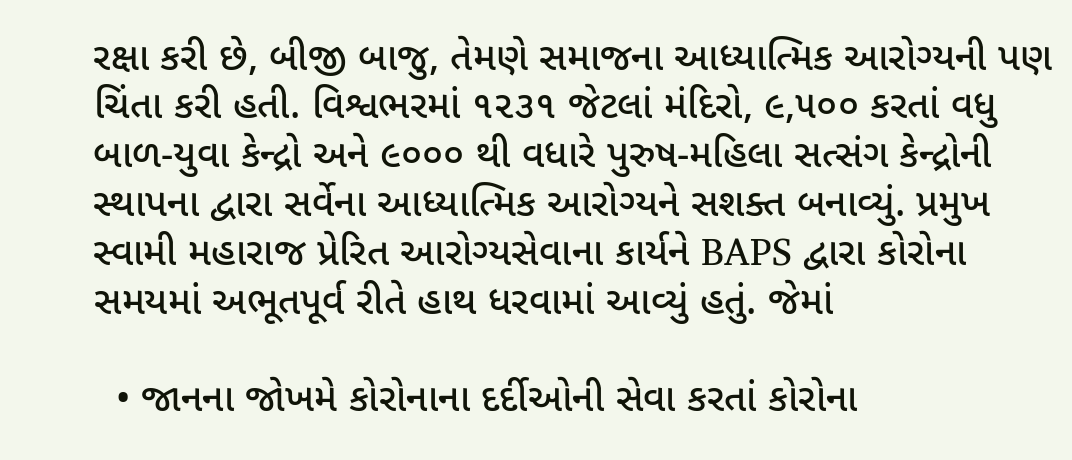રક્ષા કરી છે, બીજી બાજુ, તેમણે સમાજના આધ્યાત્મિક આરોગ્યની પણ ચિંતા કરી હતી. વિશ્વભરમાં ૧૨૩૧ જેટલાં મંદિરો, ૯,૫૦૦ કરતાં વધુ બાળ-યુવા કેન્દ્રો અને ૯૦૦૦ થી વધારે પુરુષ-મહિલા સત્સંગ કેન્દ્રોની સ્થાપના દ્વારા સર્વેના આધ્યાત્મિક આરોગ્યને સશક્ત બનાવ્યું. પ્રમુખ સ્વામી મહારાજ પ્રેરિત આરોગ્યસેવાના કાર્યને BAPS દ્વારા કોરોના સમયમાં અભૂતપૂર્વ રીતે હાથ ધરવામાં આવ્યું હતું. જેમાં

  • જાનના જોખમે કોરોનાના દર્દીઓની સેવા કરતાં કોરોના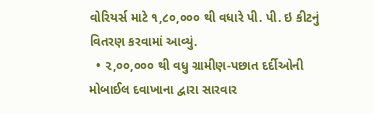વોરિયર્સ માટે ૧,૮૦,૦૦૦ થી વધારે પી. પી. ઇ કીટનું વિતરણ કરવામાં આવ્યું.
  • ૨,૦૦,૦૦૦ થી વધુ ગ્રામીણ-પછાત દર્દીઓની મોબાઈલ દવાખાના દ્વારા સારવાર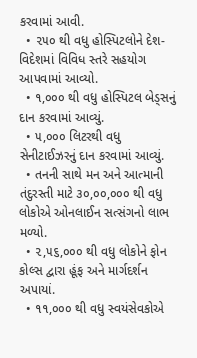કરવામાં આવી.
  • ૨૫૦ થી વધુ હોસ્પિટલોને દેશ-વિદેશમાં વિવિધ સ્તરે સહયોગ આપવામાં આવ્યો.
  • ૧,૦૦૦ થી વધુ હોસ્પિટલ બેડ્સનું દાન કરવામાં આવ્યું.
  • ૫,૦૦૦ લિટરથી વધુ સેનીટાઈઝરનું દાન કરવામાં આવ્યું.
  • તનની સાથે મન અને આત્માની તંદુરસ્તી માટે ૩૦,૦૦,૦૦૦ થી વધુ લોકોએ ઓનલાઈન સત્સંગનો લાભ મળ્યો.
  • ૨,૫૬,૦૦૦ થી વધુ લોકોને ફોન કોલ્સ દ્વારા હૂંફ અને માર્ગદર્શન અપાયાં.
  • ૧૧,૦૦૦ થી વધુ સ્વયંસેવકોએ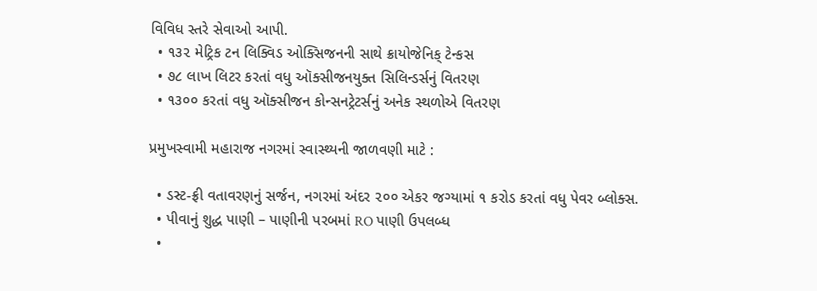વિવિધ સ્તરે સેવાઓ આપી.
  • ૧૩૨ મેટ્રિક ટન લિક્વિડ ઓક્સિજનની સાથે ક્રાયોજેનિક્ ટેન્કસ
  • ૭૮ લાખ લિટર કરતાં વધુ ઑક્સીજનયુક્ત સિલિન્ડર્સનું વિતરણ
  • ૧૩૦૦ કરતાં વધુ ઑક્સીજન કોન્સનટ્રેટર્સનું અનેક સ્થળોએ વિતરણ

પ્રમુખસ્વામી મહારાજ નગરમાં સ્વાસ્થ્યની જાળવણી માટે :

  • ડસ્ટ-ફ્રી વતાવરણનું સર્જન, નગરમાં અંદર ૨૦૦ એકર જગ્યામાં ૧ કરોડ કરતાં વધુ પેવર બ્લોક્સ.
  • પીવાનું શુદ્ધ પાણી – પાણીની પરબમાં RO પાણી ઉપલબ્ધ
  •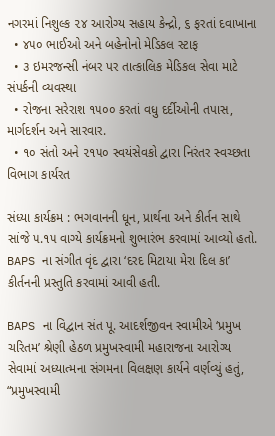નગરમાં નિશુલ્ક ૨૪ આરોગ્ય સહાય કેન્દ્રો, ૬ ફરતાં દવાખાના
  • ૪૫૦ ભાઈઓ અને બહેનોનો મેડિકલ સ્ટાફ
  • ૩ ઇમરજન્સી નંબર પર તાત્કાલિક મેડિકલ સેવા માટે સંપર્કની વ્યવસ્થા
  • રોજના સરેરાશ ૧૫૦૦ કરતાં વધુ દર્દીઓની તપાસ, માર્ગદર્શન અને સારવાર.
  • ૧૦ સંતો અને ૨૧૫૦ સ્વયંસેવકો દ્વારા નિરંતર સ્વચ્છતા વિભાગ કાર્યરત

સંધ્યા કાર્યક્રમ : ભગવાનની ધૂન, પ્રાર્થના અને કીર્તન સાથે સાંજે ૫.૧૫ વાગ્યે કાર્યક્રમનો શુભારંભ કરવામાં આવ્યો હતો. BAPS ના સંગીત વૃંદ દ્વારા ‘દરદ મિટાયા મેરા દિલ કા’ કીર્તનની પ્રસ્તુતિ કરવામાં આવી હતી.

BAPS ના વિદ્વાન સંત પૂ. આદર્શજીવન સ્વામીએ ‘પ્રમુખ ચરિતમ’ શ્રેણી હેઠળ પ્રમુખસ્વામી મહારાજના આરોગ્ય સેવામાં અધ્યાત્મના સંગમના વિલક્ષણ કાર્યને વર્ણવ્યું હતું, “પ્રમુખસ્વામી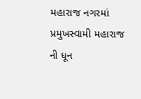મહારાજ નગરમાં પ્રમુખસ્વામી મહારાજ ની ધૂન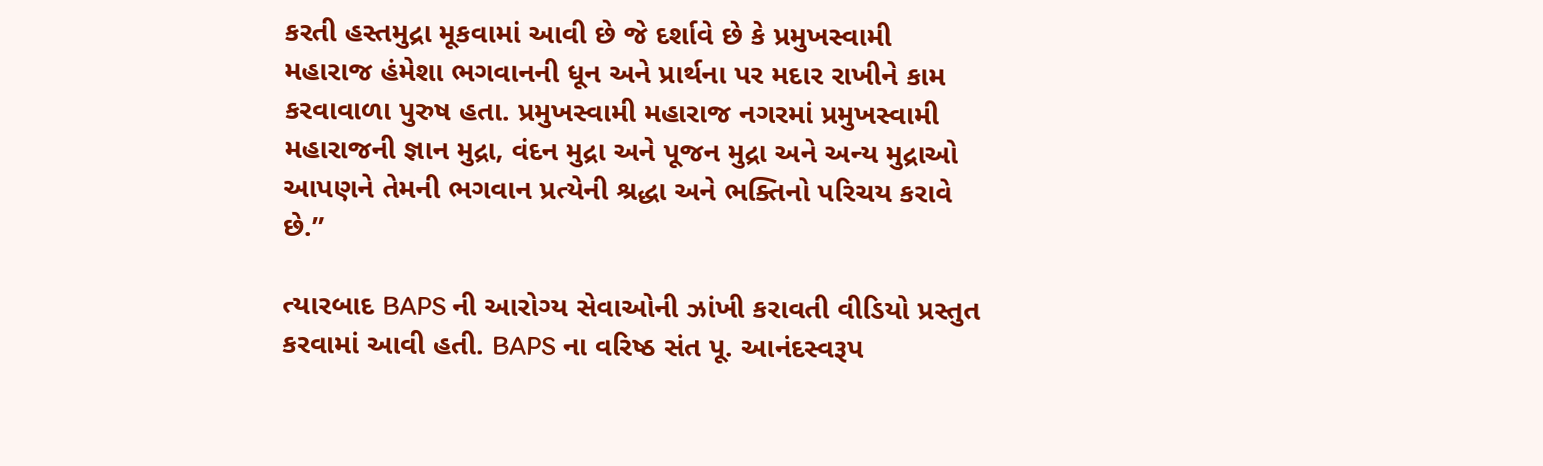કરતી હસ્તમુદ્રા મૂકવામાં આવી છે જે દર્શાવે છે કે પ્રમુખસ્વામી મહારાજ હંમેશા ભગવાનની ધૂન અને પ્રાર્થના પર મદાર રાખીને કામ કરવાવાળા પુરુષ હતા. પ્રમુખસ્વામી મહારાજ નગરમાં પ્રમુખસ્વામી મહારાજની જ્ઞાન મુદ્રા, વંદન મુદ્રા અને પૂજન મુદ્રા અને અન્ય મુદ્રાઓ આપણને તેમની ભગવાન પ્રત્યેની શ્રદ્ધા અને ભક્તિનો પરિચય કરાવે છે.”

ત્યારબાદ BAPS ની આરોગ્ય સેવાઓની ઝાંખી કરાવતી વીડિયો પ્રસ્તુત કરવામાં આવી હતી. BAPS ના વરિષ્ઠ સંત પૂ. આનંદસ્વરૂપ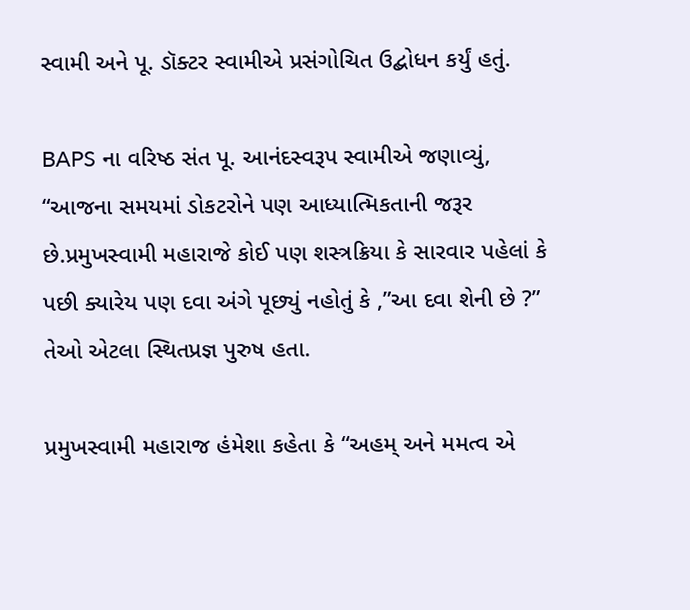સ્વામી અને પૂ. ડૉક્ટર સ્વામીએ પ્રસંગોચિત ઉદ્બોધન કર્યું હતું.

BAPS ના વરિષ્ઠ સંત પૂ. આનંદસ્વરૂપ સ્વામીએ જણાવ્યું,
“આજના સમયમાં ડોકટરોને પણ આધ્યાત્મિકતાની જરૂર છે.પ્રમુખસ્વામી મહારાજે કોઈ પણ શસ્ત્રક્રિયા કે સારવાર પહેલાં કે પછી ક્યારેય પણ દવા અંગે પૂછ્યું નહોતું કે ,”આ દવા શેની છે ?” તેઓ એટલા સ્થિતપ્રજ્ઞ પુરુષ હતા.

પ્રમુખસ્વામી મહારાજ હંમેશા કહેતા કે “અહમ્ અને મમત્વ એ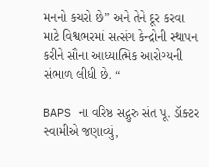મનનો કચરો છે” અને તેને દૂર કરવા માટે વિશ્વભરમાં સત્સંગ કેન્દ્રોની સ્થાપન કરીને સૌના આધ્યાત્મિક આરોગ્યની સંભાળ લીધી છે. “

BAPS ના વરિષ્ઠ સદ્ગુરુ સંત પૂ. ડૉક્ટર સ્વામીએ જણાવ્યું,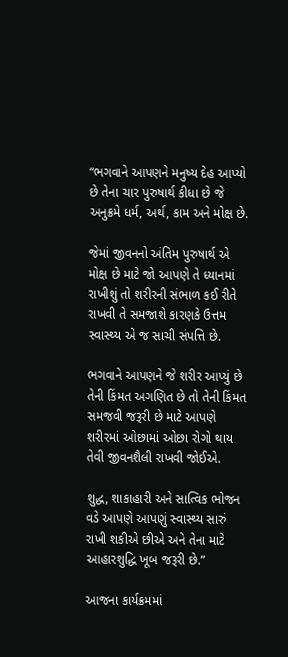“ભગવાને આપણને મનુષ્ય દેહ આપ્યો છે તેના ચાર પુરુષાર્થ કીધા છે જે અનુક્રમે ધર્મ, અર્થ, કામ અને મોક્ષ છે.

જેમાં જીવનનો અંતિમ પુરુષાર્થ એ મોક્ષ છે માટે જો આપણે તે ધ્યાનમાં રાખીશું તો શરીરની સંભાળ કઈ રીતે રાખવી તે સમજાશે કારણકે ઉત્તમ સ્વાસ્થ્ય એ જ સાચી સંપત્તિ છે.

ભગવાને આપણને જે શરીર આપ્યું છે તેની કિંમત અગણિત છે તો તેની કિંમત સમજવી જરૂરી છે માટે આપણે શરીરમાં ઓછામાં ઓછા રોગો થાય તેવી જીવનશૈલી રાખવી જોઈએ.

શુદ્ધ, શાકાહારી અને સાત્વિક ભોજન વડે આપણે આપણું સ્વાસ્થ્ય સારું રાખી શકીએ છીએ અને તેના માટે આહારશુદ્ધિ ખૂબ જરૂરી છે.”

આજના કાર્યક્રમમાં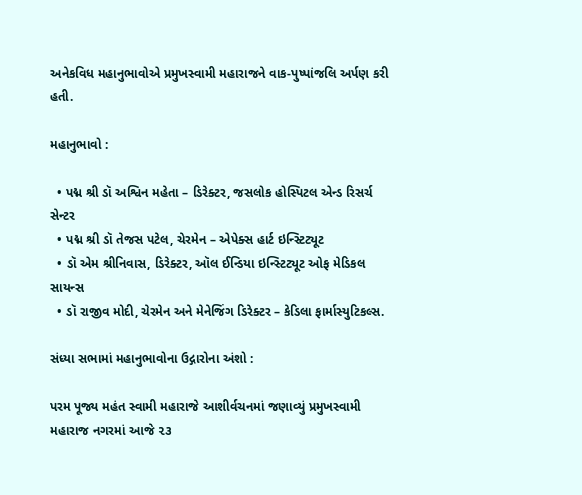અનેકવિધ મહાનુભાવોએ પ્રમુખસ્વામી મહારાજને વાક-પુષ્પાંજલિ અર્પણ કરી હતી.

મહાનુભાવો :

  • પદ્મ શ્રી ડૉ અશ્વિન મહેતા – ડિરેક્ટર, જસલોક હોસ્પિટલ એન્ડ રિસર્ચ સેન્ટર
  • પદ્મ શ્રી ડૉ તેજસ પટેલ, ચેરમેન – એપેક્સ હાર્ટ ઇન્સ્ટિટ્યૂટ
  • ડૉ એમ શ્રીનિવાસ, ડિરેક્ટર, ઑલ ઈન્ડિયા ઇન્સ્ટિટ્યૂટ ઓફ મેડિકલ સાયન્સ
  • ડૉ રાજીવ મોદી, ચેરમેન અને મેનેજિંગ ડિરેક્ટર – કેડિલા ફાર્માસ્યુટિકલ્સ.

સંધ્યા સભામાં મહાનુભાવોના ઉદ્ગારોના અંશો :

પરમ પૂજ્ય મહંત સ્વામી મહારાજે આશીર્વચનમાં જણાવ્યું પ્રમુખસ્વામી મહારાજ નગરમાં આજે ૨૩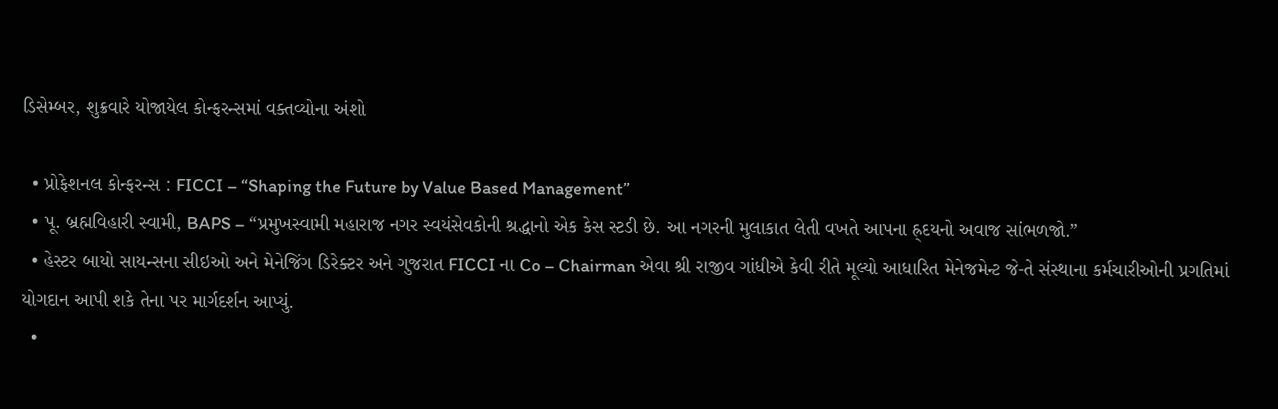ડિસેમ્બર, શુક્રવારે યોજાયેલ કોન્ફરન્સમાં વક્તવ્યોના અંશો

  • પ્રોફેશનલ કોન્ફરન્સ : FICCI – “Shaping the Future by Value Based Management”
  • પૂ. બ્રહ્મવિહારી સ્વામી, BAPS – “પ્રમુખસ્વામી મહારાજ નગર સ્વયંસેવકોની શ્રદ્ધાનો એક કેસ સ્ટડી છે. આ નગરની મુલાકાત લેતી વખતે આપના હ્ર્દયનો અવાજ સાંભળજો.”
  • હેસ્ટર બાયો સાયન્સના સીઇઓ અને મેનેજિંગ ડિરેક્ટર અને ગુજરાત FICCI ના Co – Chairman એવા શ્રી રાજીવ ગાંધીએ કેવી રીતે મૂલ્યો આધારિત મેનેજમેન્ટ જે-તે સંસ્થાના કર્મચારીઓની પ્રગતિમાં યોગદાન આપી શકે તેના પર માર્ગદર્શન આપ્યું.
  •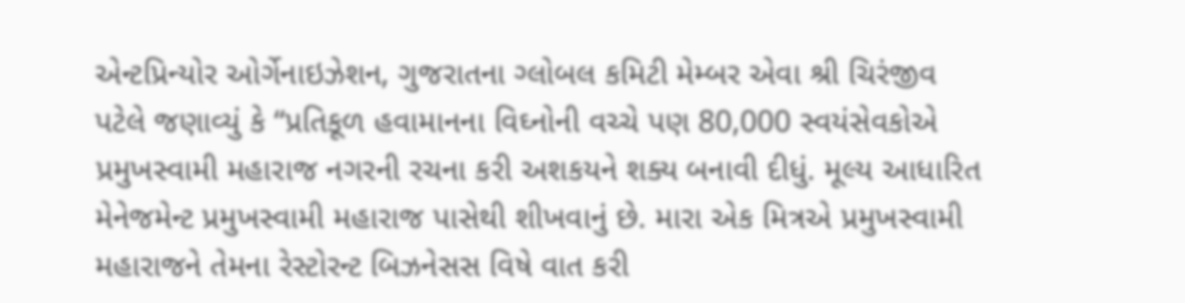એન્ટપ્રિન્યોર ઓર્ગેનાઇઝેશન, ગુજરાતના ગ્લોબલ કમિટી મેમ્બર એવા શ્રી ચિરંજીવ પટેલે જણાવ્યું કે “પ્રતિકૂળ હવામાનના વિઘ્નોની વચ્ચે પણ 80,000 સ્વયંસેવકોએ પ્રમુખસ્વામી મહારાજ નગરની રચના કરી અશકયને શક્ય બનાવી દીધું. મૂલ્ય આધારિત મેનેજમેન્ટ પ્રમુખસ્વામી મહારાજ પાસેથી શીખવાનું છે. મારા એક મિત્રએ પ્રમુખસ્વામી મહારાજને તેમના રેસ્ટોરન્ટ બિઝનેસસ વિષે વાત કરી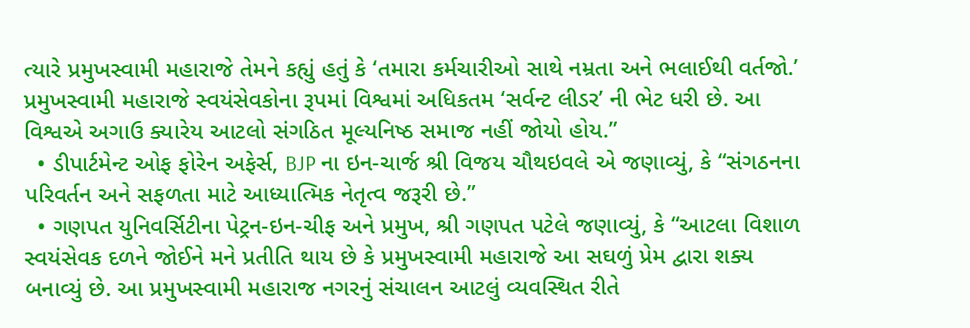ત્યારે પ્રમુખસ્વામી મહારાજે તેમને કહ્યું હતું કે ‘તમારા કર્મચારીઓ સાથે નમ્રતા અને ભલાઈથી વર્તજો.’ પ્રમુખસ્વામી મહારાજે સ્વયંસેવકોના રૂપમાં વિશ્વમાં અધિકતમ ‘સર્વન્ટ લીડર’ ની ભેટ ધરી છે. આ વિશ્વએ અગાઉ ક્યારેય આટલો સંગઠિત મૂલ્યનિષ્ઠ સમાજ નહીં જોયો હોય.”
  • ડીપાર્ટમેન્ટ ઓફ ફોરેન અફેર્સ, BJP ના ઇન-ચાર્જ શ્રી વિજય ચૌથઇવલે એ જણાવ્યું, કે “સંગઠનના પરિવર્તન અને સફળતા માટે આધ્યાત્મિક નેતૃત્વ જરૂરી છે.”
  • ગણપત યુનિવર્સિટીના પેટ્રન-ઇન-ચીફ અને પ્રમુખ, શ્રી ગણપત પટેલે જણાવ્યું, કે “આટલા વિશાળ સ્વયંસેવક દળને જોઈને મને પ્રતીતિ થાય છે કે પ્રમુખસ્વામી મહારાજે આ સઘળું પ્રેમ દ્વારા શક્ય બનાવ્યું છે. આ પ્રમુખસ્વામી મહારાજ નગરનું સંચાલન આટલું વ્યવસ્થિત રીતે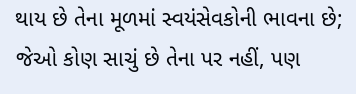થાય છે તેના મૂળમાં સ્વયંસેવકોની ભાવના છે; જેઓ કોણ સાચું છે તેના પર નહીં, પણ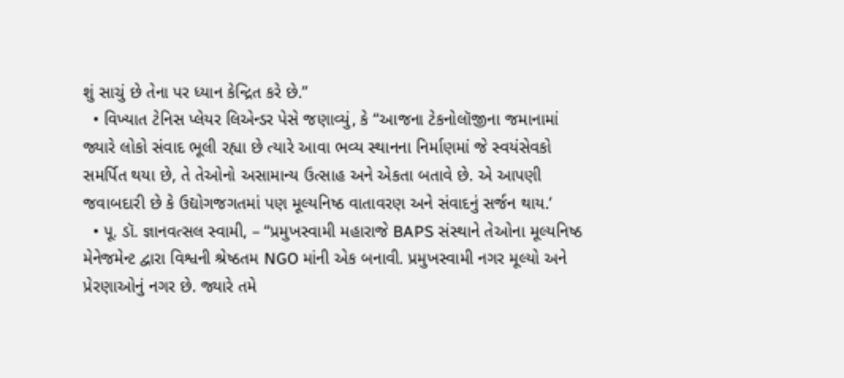શું સાચું છે તેના પર ધ્યાન કેન્દ્રિત કરે છે.”
  • વિખ્યાત ટેનિસ પ્લેયર લિએન્ડર પેસે જણાવ્યું, કે “આજના ટેકનોલૉજીના જમાનામાં જ્યારે લોકો સંવાદ ભૂલી રહ્યા છે ત્યારે આવા ભવ્ય સ્થાનના નિર્માણમાં જે સ્વયંસેવકો સમર્પિત થયા છે, તે તેઓનો અસામાન્ય ઉત્સાહ અને એકતા બતાવે છે. એ આપણી જવાબદારી છે કે ઉદ્યોગજગતમાં પણ મૂલ્યનિષ્ઠ વાતાવરણ અને સંવાદનું સર્જન થાય.’
  • પૂ. ડૉ. જ્ઞાનવત્સલ સ્વામી, – “પ્રમુખસ્વામી મહારાજે BAPS સંસ્થાને તેઓના મૂલ્યનિષ્ઠ મેનેજમેન્ટ દ્વારા વિશ્વની શ્રેષ્ઠતમ NGO માંની એક બનાવી. પ્રમુખસ્વામી નગર મૂલ્યો અને પ્રેરણાઓનું નગર છે. જ્યારે તમે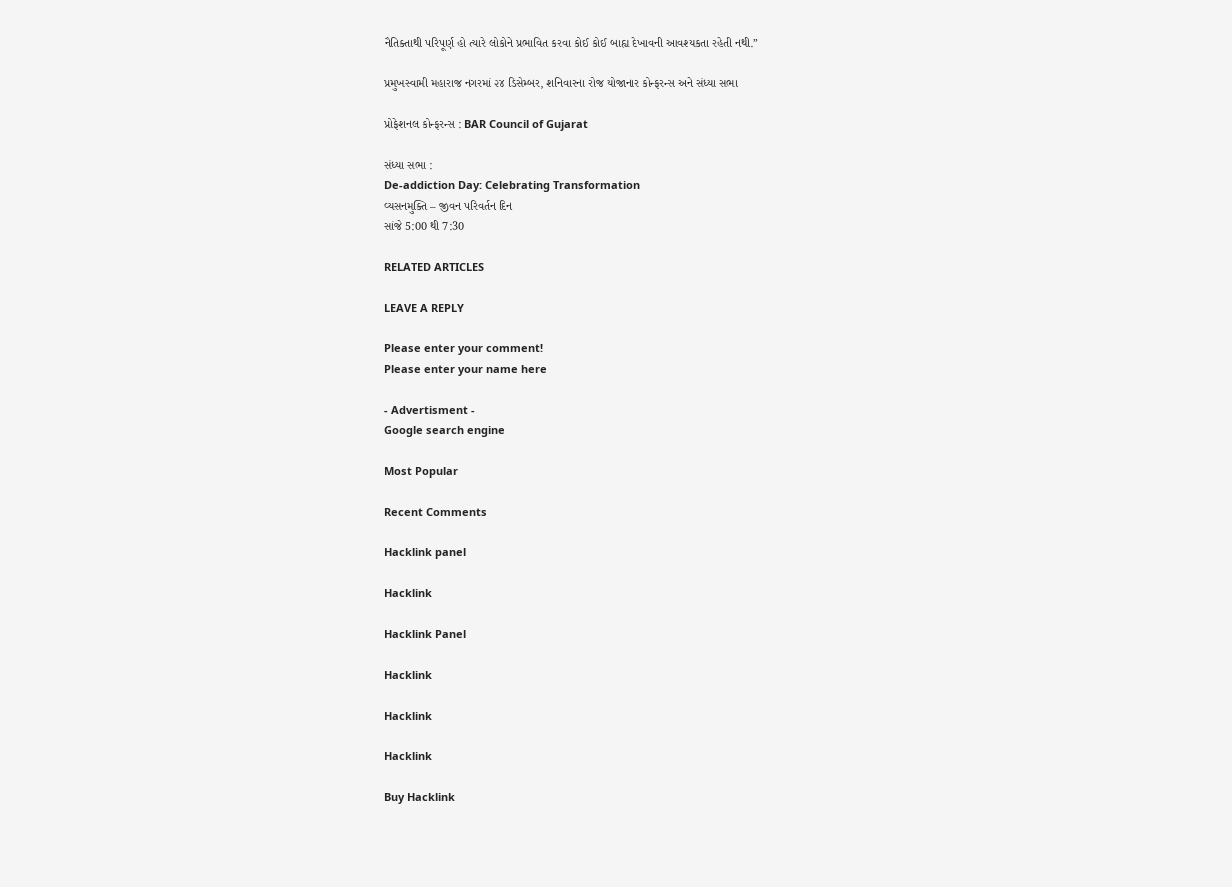નૈતિક્તાથી પરિપૂર્ણ હો ત્યારે લોકોને પ્રભાવિત કરવા કોઈ કોઈ બાહ્ય દેખાવની આવશ્યકતા રહેતી નથી.”

પ્રમુખસ્વામી મહારાજ નગરમાં ૨૪ ડિસેમ્બર, શનિવારના રોજ યોજાનાર કોન્ફરન્સ અને સંધ્યા સભા

પ્રોફેશનલ કોન્ફરન્સ : BAR Council of Gujarat

સંધ્યા સભા :
De-addiction Day: Celebrating Transformation
વ્યસનમુક્તિ – જીવન પરિવર્તન દિન
સાંજે 5:00 થી 7:30

RELATED ARTICLES

LEAVE A REPLY

Please enter your comment!
Please enter your name here

- Advertisment -
Google search engine

Most Popular

Recent Comments

Hacklink panel

Hacklink

Hacklink Panel

Hacklink

Hacklink

Hacklink

Buy Hacklink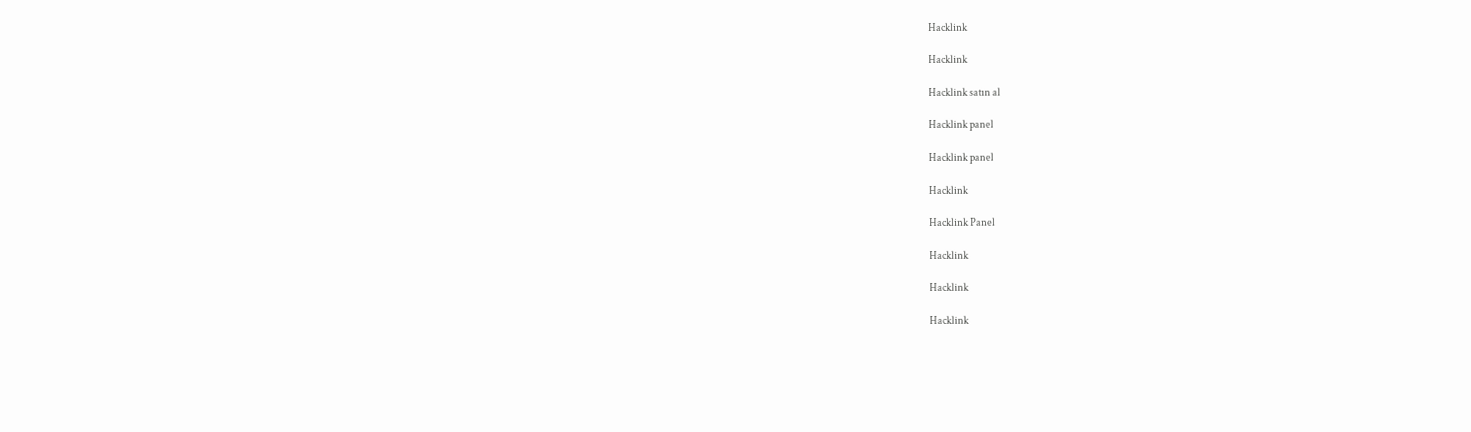Hacklink

Hacklink

Hacklink satın al

Hacklink panel

Hacklink panel

Hacklink

Hacklink Panel

Hacklink

Hacklink

Hacklink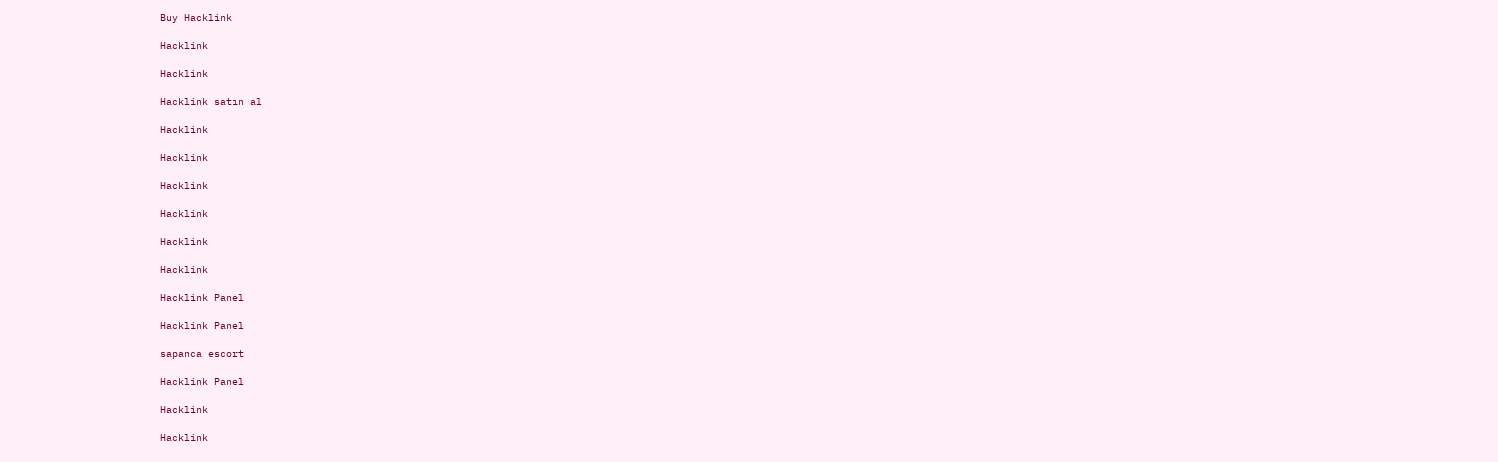Buy Hacklink

Hacklink

Hacklink

Hacklink satın al

Hacklink

Hacklink

Hacklink

Hacklink

Hacklink

Hacklink

Hacklink Panel

Hacklink Panel

sapanca escort

Hacklink Panel

Hacklink

Hacklink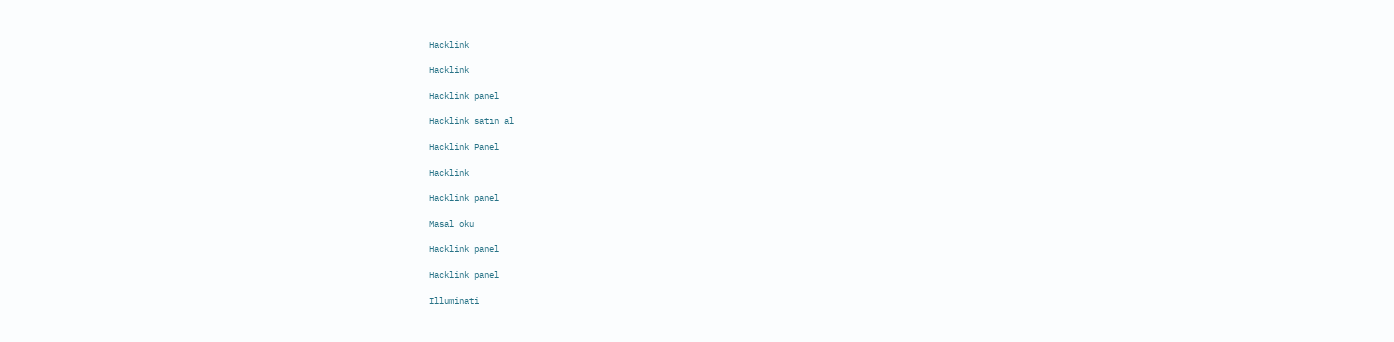Hacklink

Hacklink

Hacklink panel

Hacklink satın al

Hacklink Panel

Hacklink

Hacklink panel

Masal oku

Hacklink panel

Hacklink panel

Illuminati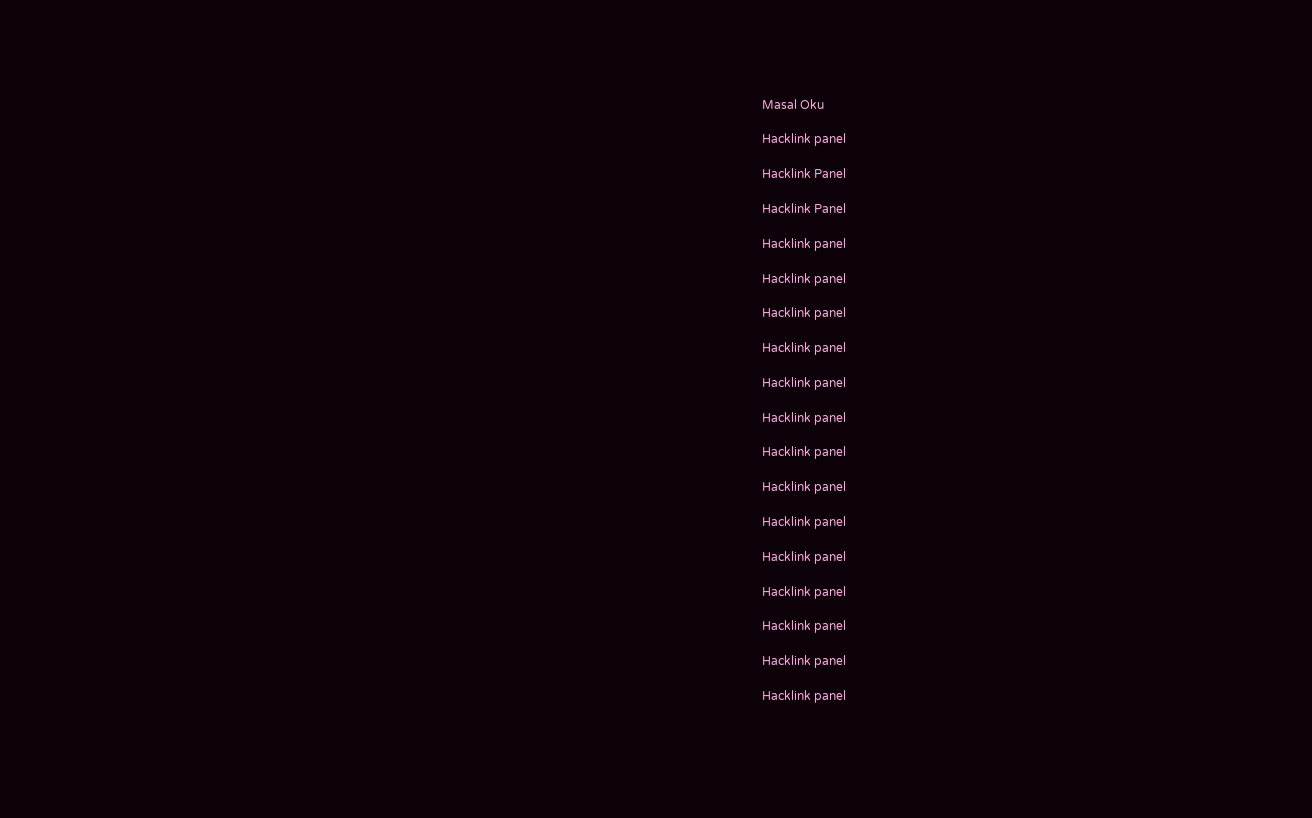Masal Oku

Hacklink panel

Hacklink Panel

Hacklink Panel

Hacklink panel

Hacklink panel

Hacklink panel

Hacklink panel

Hacklink panel

Hacklink panel

Hacklink panel

Hacklink panel

Hacklink panel

Hacklink panel

Hacklink panel

Hacklink panel

Hacklink panel

Hacklink panel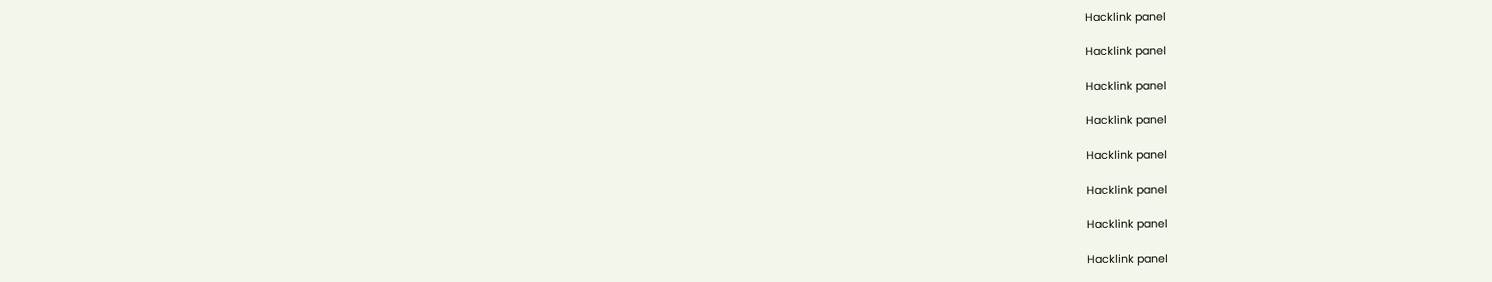Hacklink panel

Hacklink panel

Hacklink panel

Hacklink panel

Hacklink panel

Hacklink panel

Hacklink panel

Hacklink panel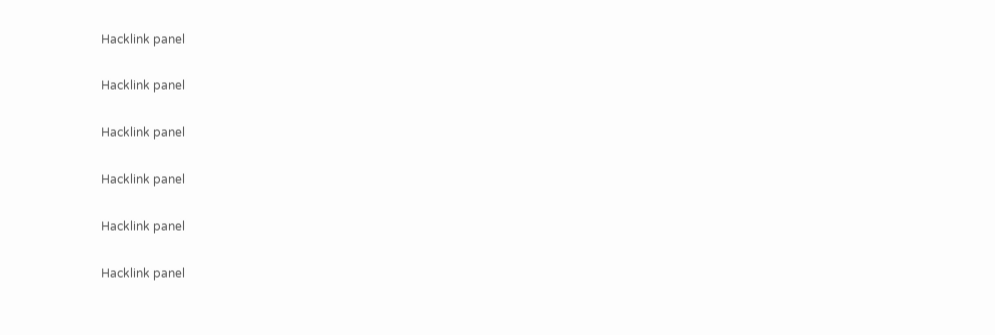Hacklink panel

Hacklink panel

Hacklink panel

Hacklink panel

Hacklink panel

Hacklink panel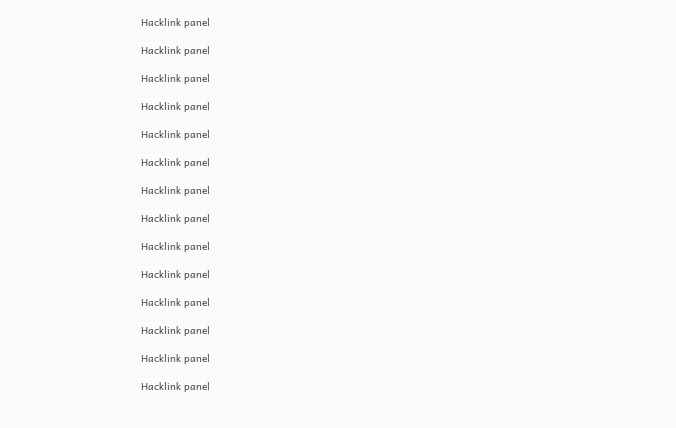Hacklink panel

Hacklink panel

Hacklink panel

Hacklink panel

Hacklink panel

Hacklink panel

Hacklink panel

Hacklink panel

Hacklink panel

Hacklink panel

Hacklink panel

Hacklink panel

Hacklink panel

Hacklink panel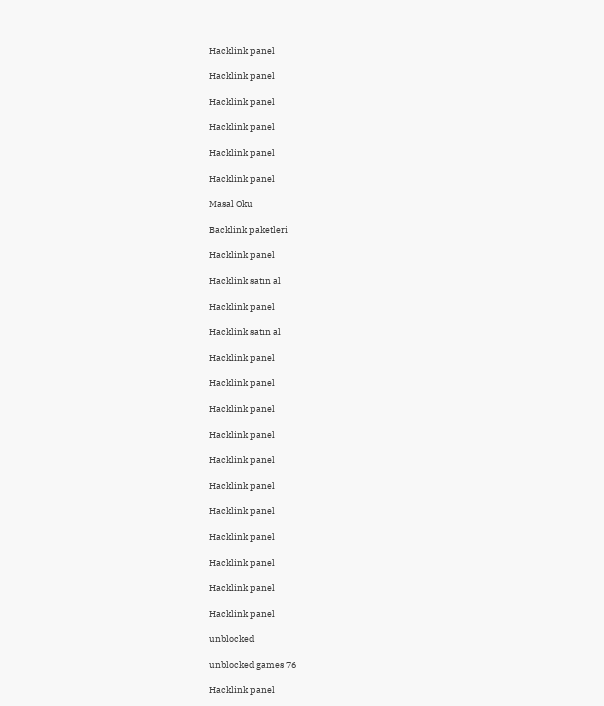Hacklink panel

Hacklink panel

Hacklink panel

Hacklink panel

Hacklink panel

Hacklink panel

Masal Oku

Backlink paketleri

Hacklink panel

Hacklink satın al

Hacklink panel

Hacklink satın al

Hacklink panel

Hacklink panel

Hacklink panel

Hacklink panel

Hacklink panel

Hacklink panel

Hacklink panel

Hacklink panel

Hacklink panel

Hacklink panel

Hacklink panel

unblocked

unblocked games 76

Hacklink panel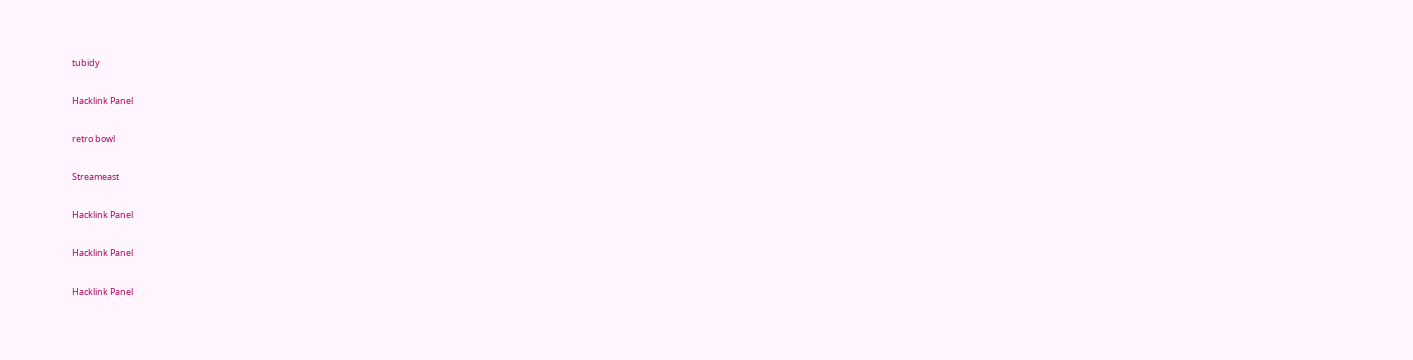tubidy

Hacklink Panel

retro bowl

Streameast

Hacklink Panel

Hacklink Panel

Hacklink Panel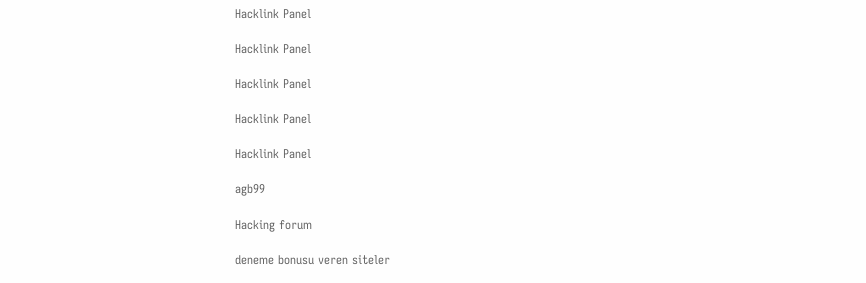Hacklink Panel

Hacklink Panel

Hacklink Panel

Hacklink Panel

Hacklink Panel

agb99

Hacking forum

deneme bonusu veren siteler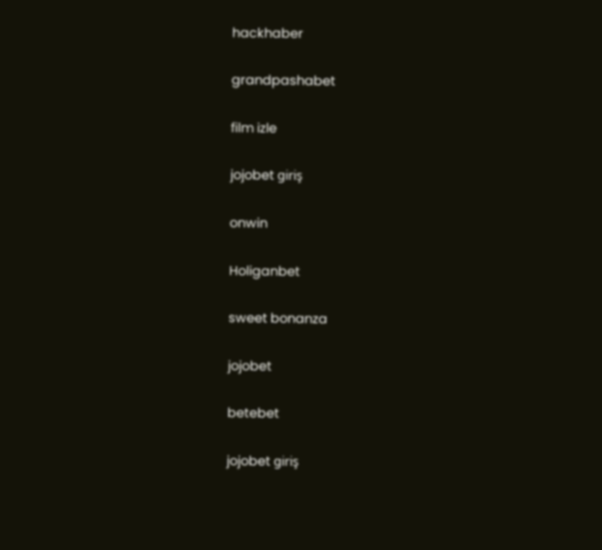hackhaber

grandpashabet

film izle

jojobet giriş

onwin

Holiganbet

sweet bonanza

jojobet

betebet

jojobet giriş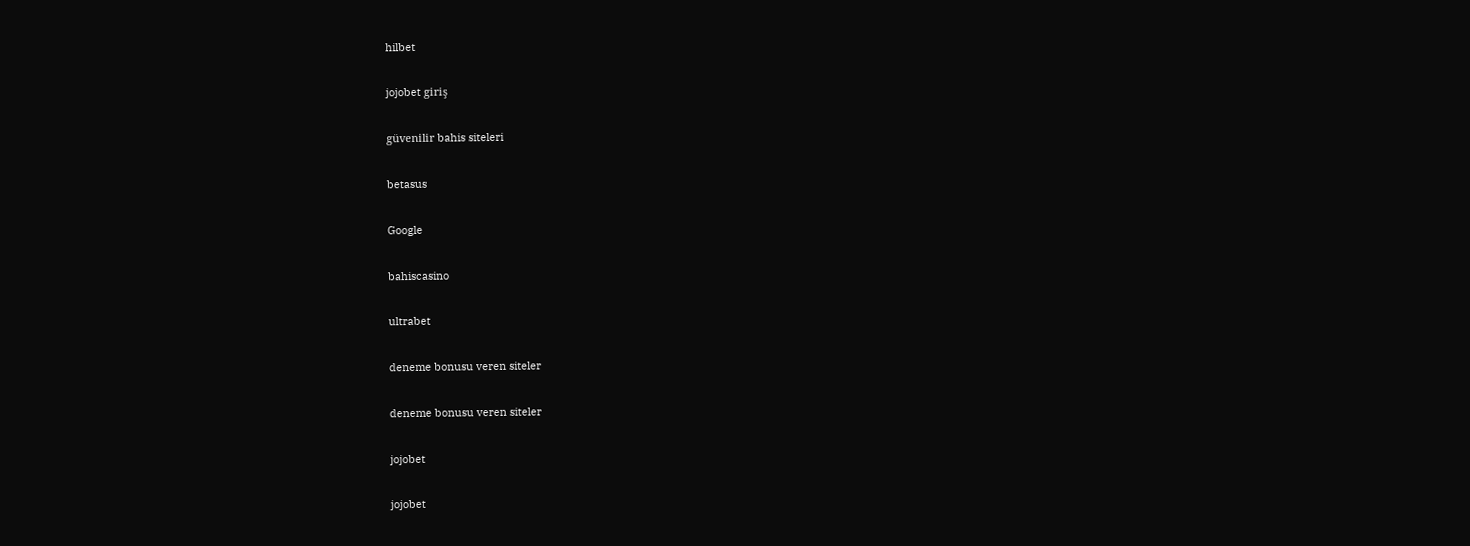hilbet

jojobet giriş

güvenilir bahis siteleri

betasus

Google

bahiscasino

ultrabet

deneme bonusu veren siteler

deneme bonusu veren siteler

jojobet

jojobet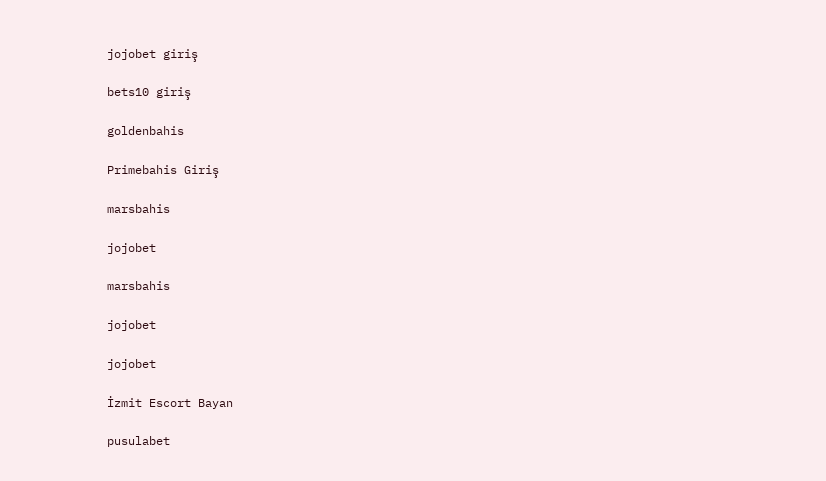jojobet giriş

bets10 giriş

goldenbahis

Primebahis Giriş

marsbahis

jojobet

marsbahis

jojobet

jojobet

İzmit Escort Bayan

pusulabet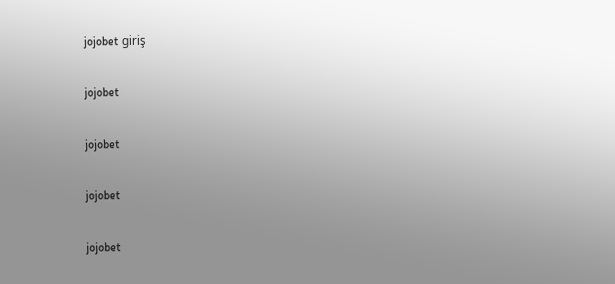jojobet giriş

jojobet

jojobet

jojobet

jojobet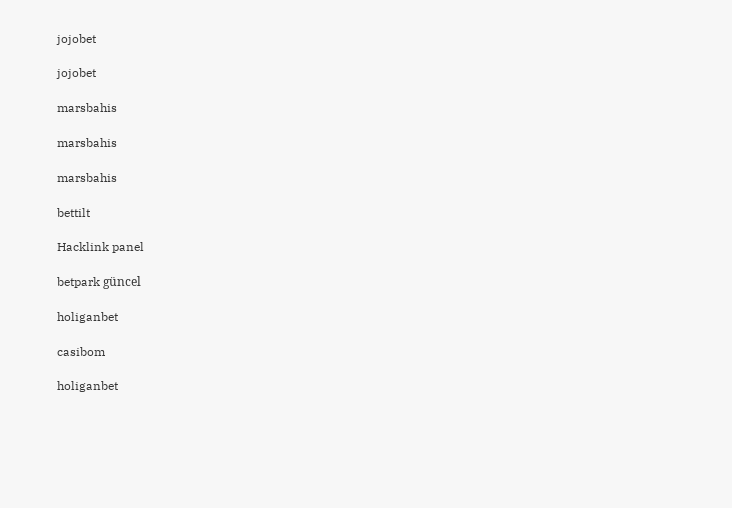jojobet

jojobet

marsbahis

marsbahis

marsbahis

bettilt

Hacklink panel

betpark güncel

holiganbet

casibom

holiganbet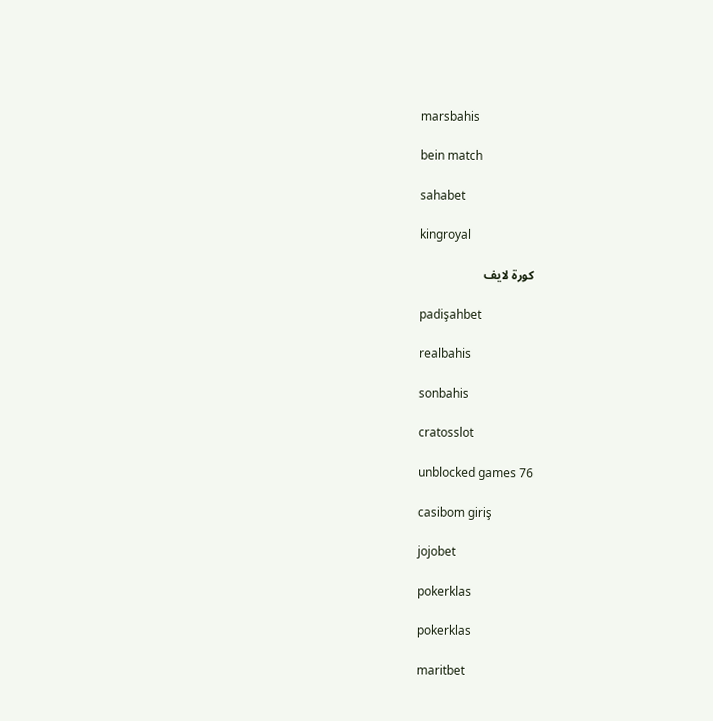marsbahis

bein match

sahabet

kingroyal

كورة لايف

padişahbet

realbahis

sonbahis

cratosslot

unblocked games 76

casibom giriş

jojobet

pokerklas

pokerklas

maritbet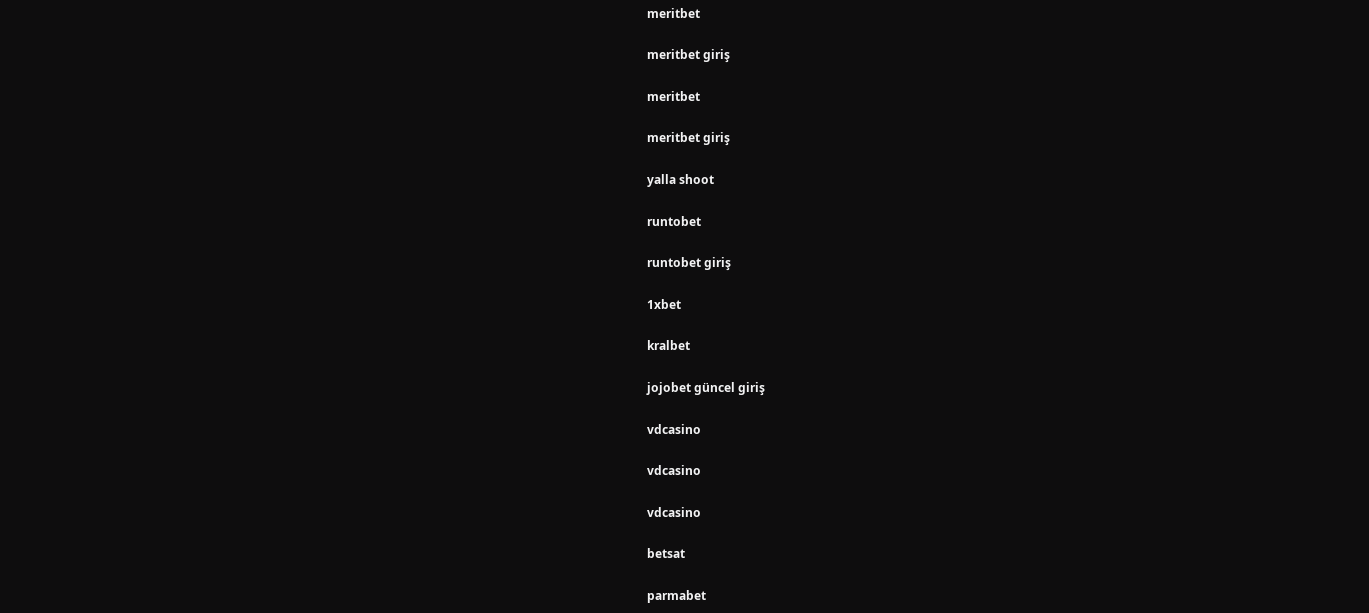meritbet

meritbet giriş

meritbet

meritbet giriş

yalla shoot

runtobet

runtobet giriş

1xbet

kralbet

jojobet güncel giriş

vdcasino

vdcasino

vdcasino

betsat

parmabet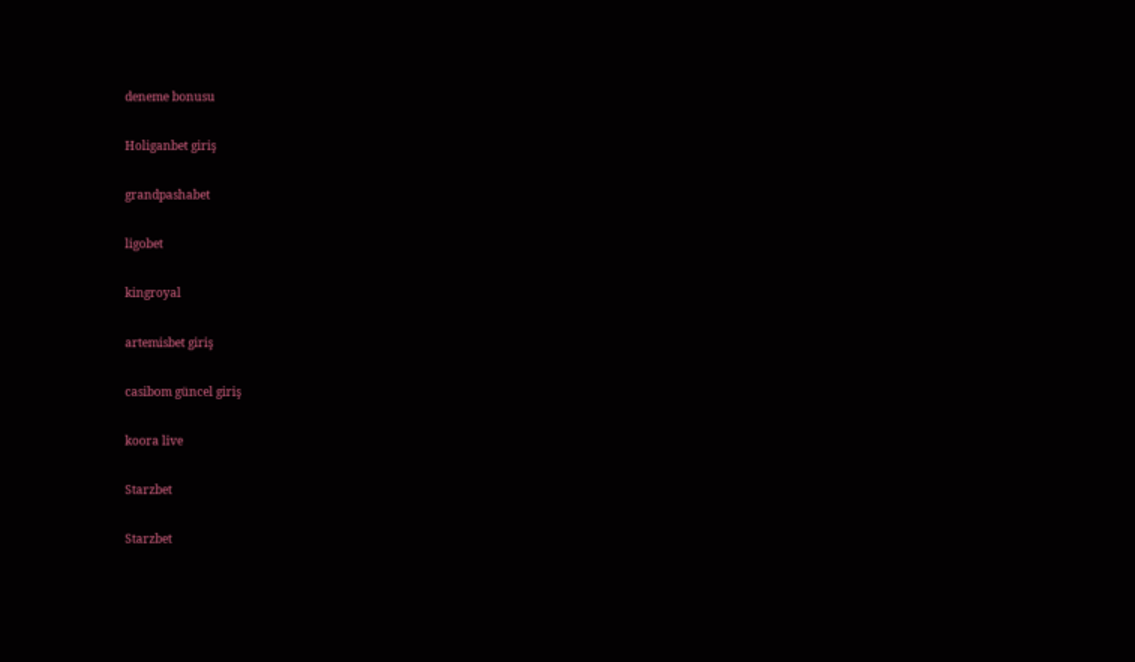deneme bonusu

Holiganbet giriş

grandpashabet

ligobet

kingroyal

artemisbet giriş

casibom güncel giriş

koora live

Starzbet

Starzbet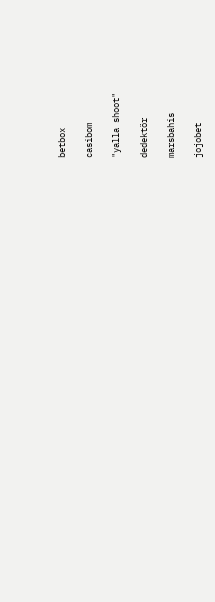betbox

casibom

"yalla shoot"

dedektör

marsbahis

jojobet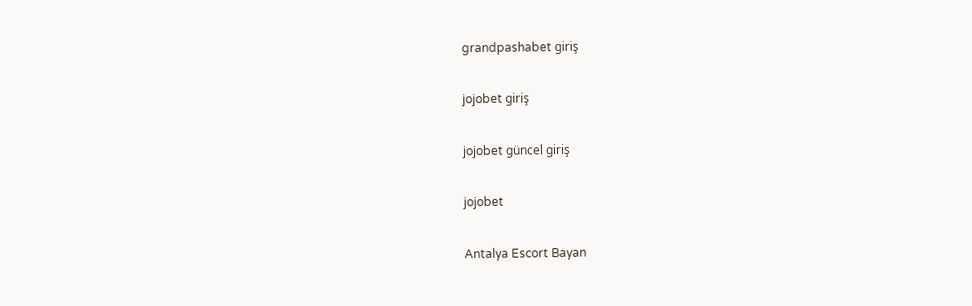grandpashabet giriş

jojobet giriş

jojobet güncel giriş

jojobet

Antalya Escort Bayan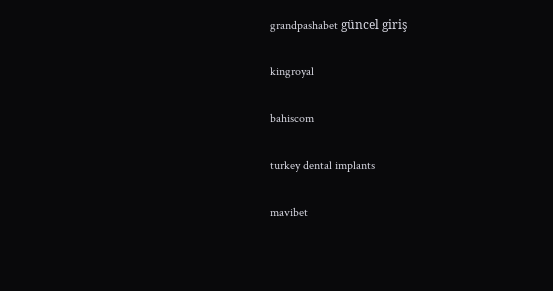grandpashabet güncel giriş

kingroyal

bahiscom

turkey dental implants

mavibet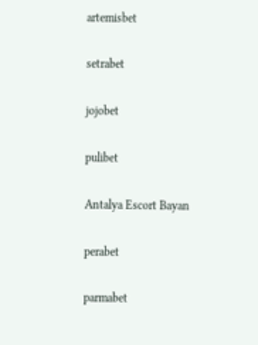artemisbet

setrabet

jojobet

pulibet

Antalya Escort Bayan

perabet

parmabet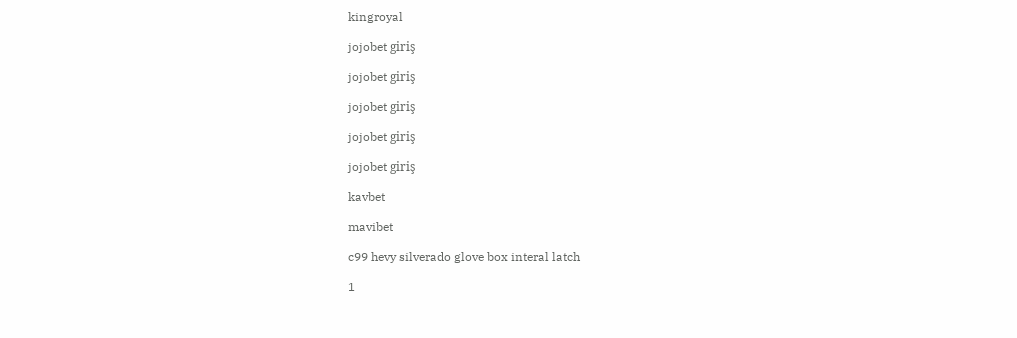kingroyal

jojobet giriş

jojobet giriş

jojobet giriş

jojobet giriş

jojobet giriş

kavbet

mavibet

c99 hevy silverado glove box interal latch

1